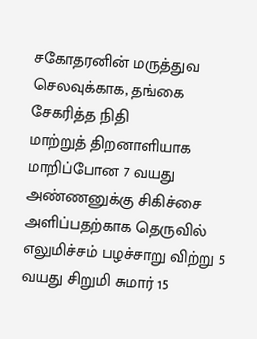சகோதரனின் மருத்துவ செலவுக்காக, தங்கை சேகரித்த நிதி
மாற்றுத் திறனாளியாக மாறிப்போன 7 வயது அண்ணனுக்கு சிகிச்சை அளிப்பதற்காக தெருவில் எலுமிச்சம் பழச்சாறு விற்று 5 வயது சிறுமி சுமார் 15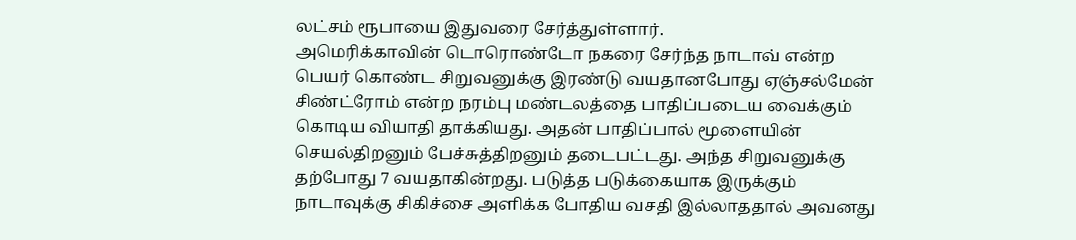லட்சம் ரூபாயை இதுவரை சேர்த்துள்ளார்.
அமெரிக்காவின் டொரொண்டோ நகரை சேர்ந்த நாடாவ் என்ற பெயர் கொண்ட சிறுவனுக்கு இரண்டு வயதானபோது ஏஞ்சல்மேன் சிண்ட்ரோம் என்ற நரம்பு மண்டலத்தை பாதிப்படைய வைக்கும் கொடிய வியாதி தாக்கியது. அதன் பாதிப்பால் மூளையின் செயல்திறனும் பேச்சுத்திறனும் தடைபட்டது. அந்த சிறுவனுக்கு தற்போது 7 வயதாகின்றது. படுத்த படுக்கையாக இருக்கும் நாடாவுக்கு சிகிச்சை அளிக்க போதிய வசதி இல்லாததால் அவனது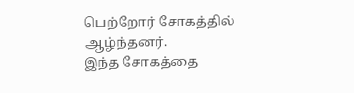பெற்றோர் சோகத்தில் ஆழ்ந்தனர்.
இந்த சோகத்தை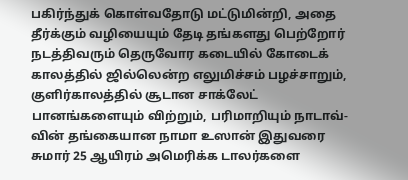பகிர்ந்துக் கொள்வதோடு மட்டுமின்றி, அதை தீர்க்கும் வழியையும் தேடி தங்களது பெற்றோர் நடத்திவரும் தெருவோர கடையில் கோடைக் காலத்தில் ஜில்லென்ற எலுமிச்சம் பழச்சாறும், குளிர்காலத்தில் சூடான சாக்லேட் பானங்களையும் விற்றும், பரிமாறியும் நாடாவ்-வின் தங்கையான நாமா உஸான் இதுவரை சுமார் 25 ஆயிரம் அமெரிக்க டாலர்களை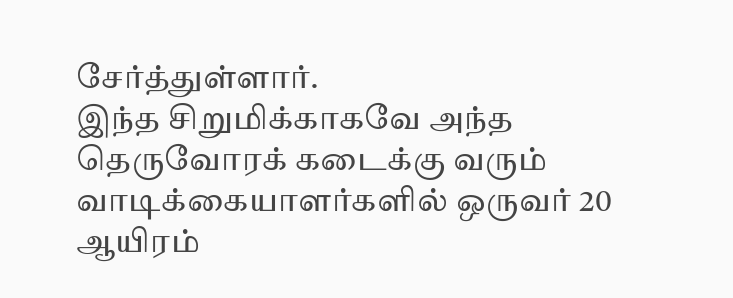சேர்த்துள்ளார்.
இந்த சிறுமிக்காகவே அந்த தெருவோரக் கடைக்கு வரும் வாடிக்கையாளர்களில் ஒருவர் 20 ஆயிரம்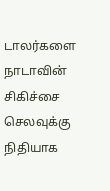டாலர்களை நாடாவின் சிகிச்சை செலவுக்கு நிதியாக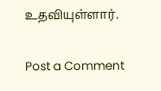உதவியுள்ளார்.

Post a Comment